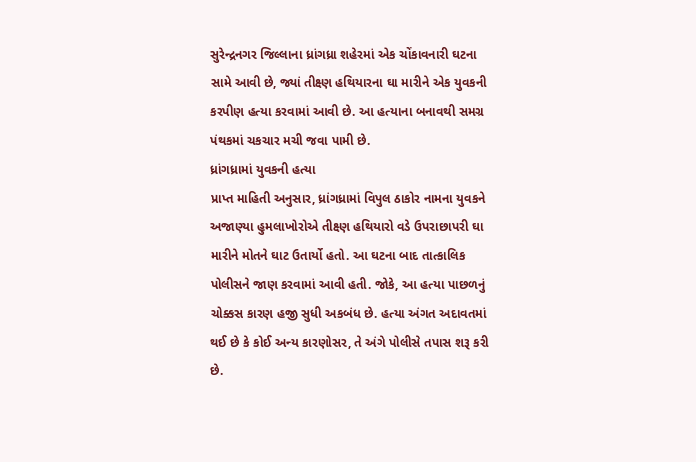સુરેન્દ્રનગર જિલ્લાના ધ્રાંગધ્રા શહેરમાં એક ચોંકાવનારી ઘટના સામે આવી છે, જ્યાં તીક્ષ્ણ હથિયારના ઘા મારીને એક યુવકની કરપીણ હત્યા કરવામાં આવી છે. આ હત્યાના બનાવથી સમગ્ર પંથકમાં ચકચાર મચી જવા પામી છે.
ધ્રાંગધ્રામાં યુવકની હત્યા
પ્રાપ્ત માહિતી અનુસાર, ધ્રાંગધ્રામાં વિપુલ ઠાકોર નામના યુવકને અજાણ્યા હુમલાખોરોએ તીક્ષ્ણ હથિયારો વડે ઉપરાછાપરી ઘા મારીને મોતને ઘાટ ઉતાર્યો હતો. આ ઘટના બાદ તાત્કાલિક પોલીસને જાણ કરવામાં આવી હતી. જોકે, આ હત્યા પાછળનું ચોક્કસ કારણ હજી સુધી અકબંધ છે. હત્યા અંગત અદાવતમાં થઈ છે કે કોઈ અન્ય કારણોસર, તે અંગે પોલીસે તપાસ શરૂ કરી છે.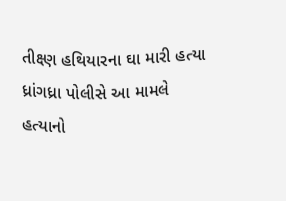તીક્ષ્ણ હથિયારના ઘા મારી હત્યા
ધ્રાંગધ્રા પોલીસે આ મામલે હત્યાનો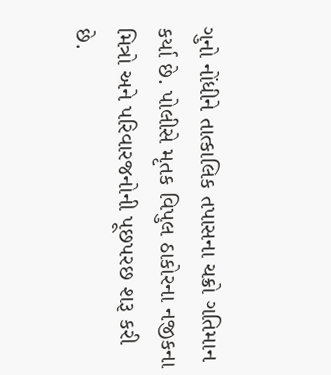ગુનો નોંધીને તાત્કાલિક તપાસના ચક્રો ગતિમાન કર્યા છે. પોલીસે મૃતક વિપુલ ઠાકોરના નજીકના મિત્રો અને પરિવારજનોની પૂછપરછ શરૂ કરી છે.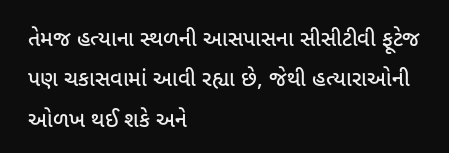તેમજ હત્યાના સ્થળની આસપાસના સીસીટીવી ફૂટેજ પણ ચકાસવામાં આવી રહ્યા છે, જેથી હત્યારાઓની ઓળખ થઈ શકે અને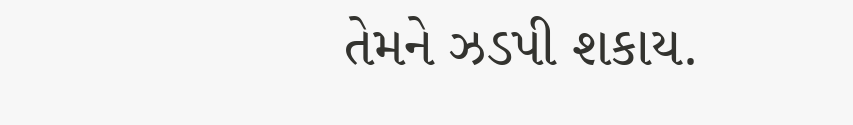તેમને ઝડપી શકાય.